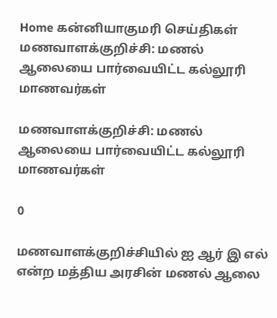Home கன்னியாகுமரி செய்திகள் மணவாளக்குறிச்சி: மணல் ஆலையை பார்வையிட்ட கல்லூரி மாணவர்கள்

மணவாளக்குறிச்சி: மணல் ஆலையை பார்வையிட்ட கல்லூரி மாணவர்கள்

0

மணவாளக்குறிச்சியில் ஐ ஆர் இ எல் என்ற மத்திய அரசின் மணல் ஆலை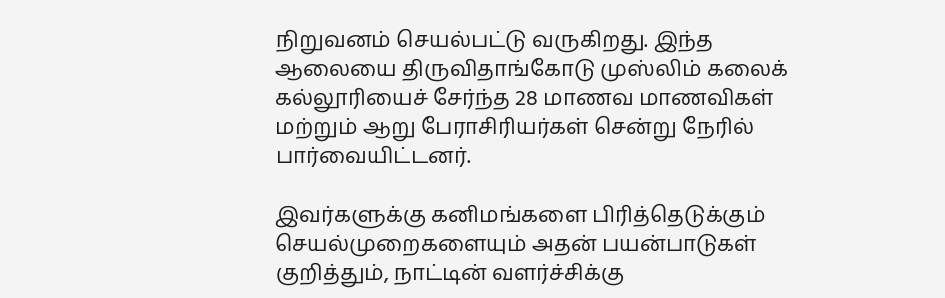நிறுவனம் செயல்பட்டு வருகிறது. இந்த ஆலையை திருவிதாங்கோடு முஸ்லிம் கலைக் கல்லூரியைச் சேர்ந்த 28 மாணவ மாணவிகள் மற்றும் ஆறு பேராசிரியர்கள் சென்று நேரில் பார்வையிட்டனர்.

இவர்களுக்கு கனிமங்களை பிரித்தெடுக்கும் செயல்முறைகளையும் அதன் பயன்பாடுகள் குறித்தும், நாட்டின் வளர்ச்சிக்கு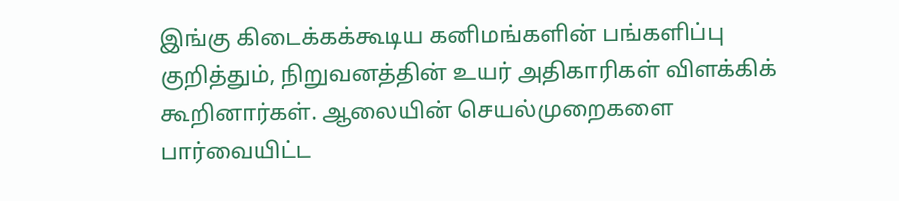இங்கு கிடைக்கக்கூடிய கனிமங்களின் பங்களிப்பு குறித்தும், நிறுவனத்தின் உயர் அதிகாரிகள் விளக்கிக் கூறினார்கள். ஆலையின் செயல்முறைகளை பார்வையிட்ட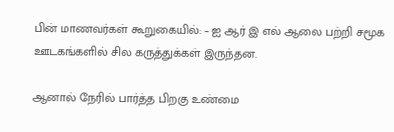பின் மாணவர்கள் கூறுகையில்: – ஐ ஆர் இ எல் ஆலை பற்றி சமூக ஊடகங்களில் சில கருத்துக்கள் இருந்தன.

ஆனால் நேரில் பார்த்த பிறகு உண்மை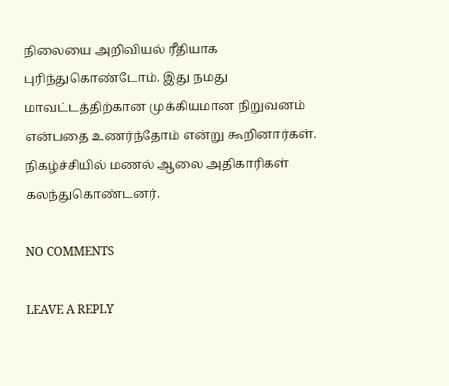நிலையை அறிவியல் ரீதியாக புரிந்துகொண்டோம். இது நமது மாவட்டத்திற்கான முக்கியமான நிறுவனம் என்பதை உணர்ந்தோம் என்று கூறினார்கள். நிகழ்ச்சியில் மணல் ஆலை அதிகாரிகள் கலந்துகொண்டனர்.

NO COMMENTS

LEAVE A REPLY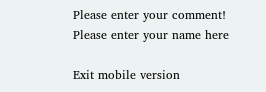Please enter your comment!
Please enter your name here

Exit mobile version